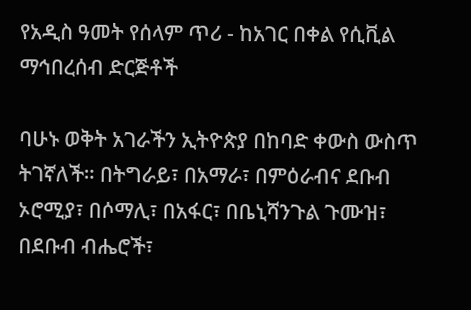የአዲስ ዓመት የሰላም ጥሪ - ከአገር በቀል የሲቪል ማኅበረሰብ ድርጅቶች

ባሁኑ ወቅት አገራችን ኢትዮጵያ በከባድ ቀውስ ውስጥ ትገኛለች። በትግራይ፣ በአማራ፣ በምዕራብና ደቡብ ኦሮሚያ፣ በሶማሊ፣ በአፋር፣ በቤኒሻንጉል ጉሙዝ፣ በደቡብ ብሔሮች፣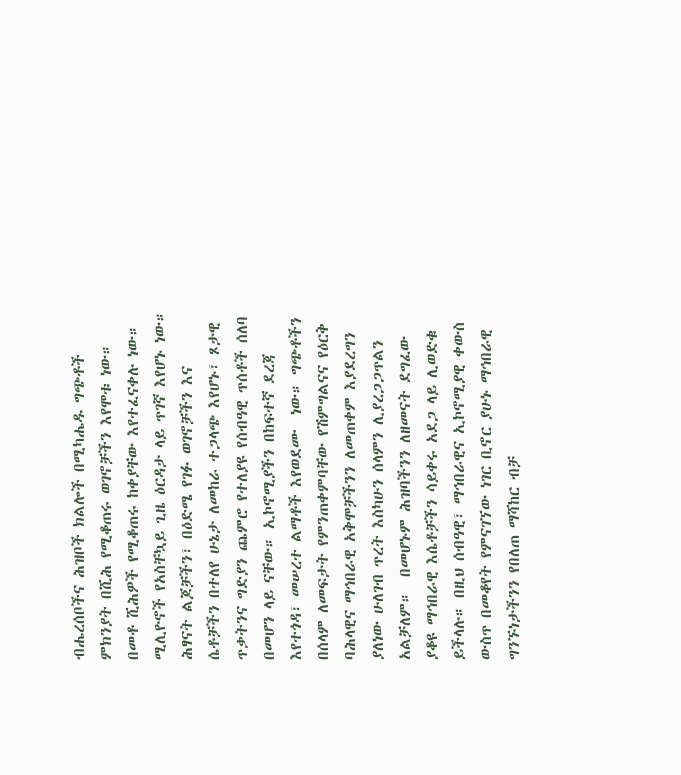ብሔረሰቦችና ሕዝቦች ክልሎች በሚካሔዱ ግጭቶች ምክንያት በሺሕ የሚቆጠሩ ወገኖቻችን እየሞቱ ነው። በመቶ ሺሕዎች የሚቆጠሩ ከቀያቸው እየተፈናቀሉ ነው። ሚሊዮኖች የአስቸኳይ ጊዜ ዕርዳታ ላይ ጥገኛ እየሆኑ ነው። ሕፃናት ልጆቻችን፣ በዕድሜ የገፉ ወገኖቻችን እና ሴቶቻችን በተለየ ሁኔታ ለመከራ ተጋላጭ እየሆኑ፣ ጾታዊ ጥቃትንና ግድያን ጨምሮ የተለያዩ የሰብዓዊ ጥሰቶች ሰለባ በመሆን ላይ ናቸው። ኢኮኖሚያችን በከፍተኛ ደረጃ እየተጎዳ፣ መሠረተ ልማቶች እየወደሙ  ነው። ግጭቶችን በሰላም ለመፍታት የምንጠቀምባቸው የሽምግልናና የዕርቅ ባሕላዊና ማኅበራዊ አቅሞቻችንን ለመጠቀም እያደረግን ያለነው ሁለገብ ጥረት እስካሁን ሰላምን ሊያረጋጋጥልን አልቻለም።  በመሆኑም ሕዝባችንን ለዘመናት ደግፈው ያቆዩ ማኅበራዊ እሴቶቻችን ሳይቀሩ አደጋ ላይ ሊወድቁ ይችላሉ። በዚህ ሰብዓዊ፣ ማኅበራዊና ኢኮኖሚያዊ ቀውስ ውስጥ በመቆየት የምናገኘው ነገር ቢኖር ያሁኑ ማኅበራዊ ግንኙነታችንን የበለጠ ማሻከር ብቻ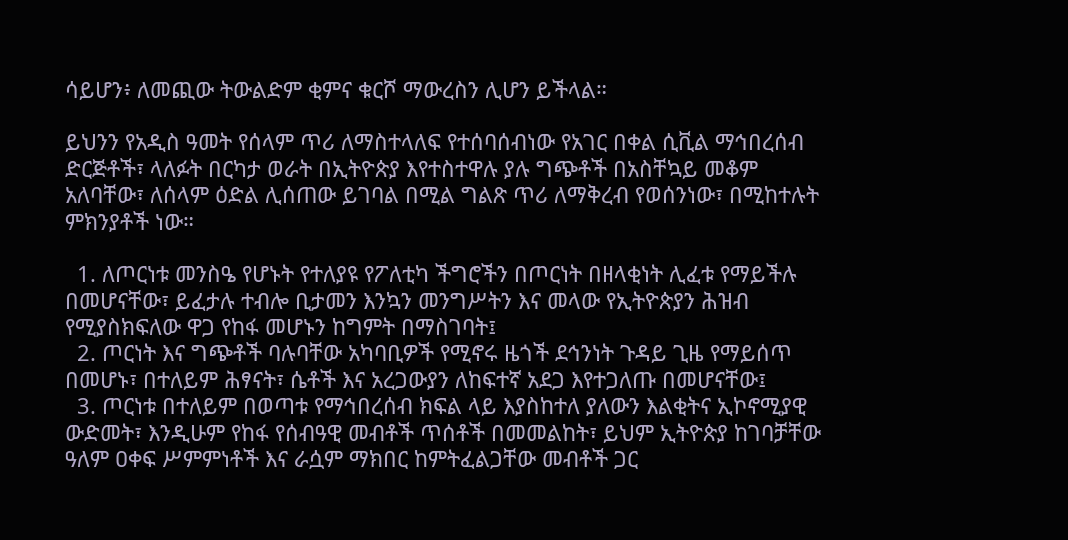ሳይሆን፥ ለመጪው ትውልድም ቂምና ቁርሾ ማውረስን ሊሆን ይችላል።

ይህንን የአዲስ ዓመት የሰላም ጥሪ ለማስተላለፍ የተሰባሰብነው የአገር በቀል ሲቪል ማኅበረሰብ ድርጅቶች፣ ላለፉት በርካታ ወራት በኢትዮጵያ እየተስተዋሉ ያሉ ግጭቶች በአስቸኳይ መቆም አለባቸው፣ ለሰላም ዕድል ሊሰጠው ይገባል በሚል ግልጽ ጥሪ ለማቅረብ የወሰንነው፣ በሚከተሉት ምክንያቶች ነው።

  1. ለጦርነቱ መንስዔ የሆኑት የተለያዩ የፖለቲካ ችግሮችን በጦርነት በዘላቂነት ሊፈቱ የማይችሉ በመሆናቸው፣ ይፈታሉ ተብሎ ቢታመን እንኳን መንግሥትን እና መላው የኢትዮጵያን ሕዝብ የሚያስክፍለው ዋጋ የከፋ መሆኑን ከግምት በማስገባት፤
  2. ጦርነት እና ግጭቶች ባሉባቸው አካባቢዎች የሚኖሩ ዜጎች ደኅንነት ጉዳይ ጊዜ የማይሰጥ በመሆኑ፣ በተለይም ሕፃናት፣ ሴቶች እና አረጋውያን ለከፍተኛ አደጋ እየተጋለጡ በመሆናቸው፤
  3. ጦርነቱ በተለይም በወጣቱ የማኅበረሰብ ክፍል ላይ እያስከተለ ያለውን እልቂትና ኢኮኖሚያዊ ውድመት፣ እንዲሁም የከፋ የሰብዓዊ መብቶች ጥሰቶች በመመልከት፣ ይህም ኢትዮጵያ ከገባቻቸው ዓለም ዐቀፍ ሥምምነቶች እና ራሷም ማክበር ከምትፈልጋቸው መብቶች ጋር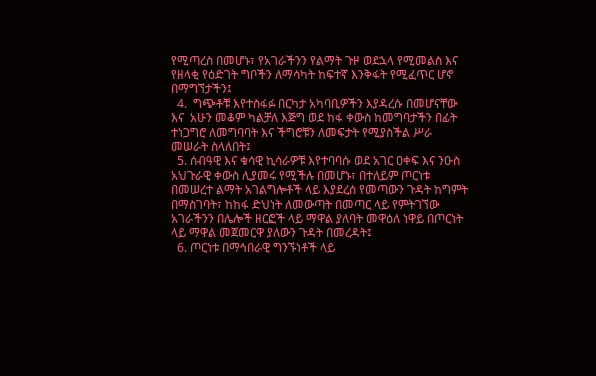የሚጣረስ በመሆኑ፣ የአገራችንን የልማት ጉዞ ወደኋላ የሚመልስ እና የዘላቂ የዕድገት ግቦችን ለማሳካት ከፍተኛ እንቅፋት የሚፈጥር ሆኖ በማግኘታችን፤
  4.  ግጭቶቹ እየተስፋፉ በርካታ አካባቢዎችን እያዳረሱ በመሆናቸው እና  አሁን መቆም ካልቻለ እጅግ ወደ ከፋ ቀውስ ከመግባታችን በፊት ተነጋግሮ ለመግባባት እና ችግሮቹን ለመፍታት የሚያስችል ሥራ መሠራት ስላለበት፤
  5. ሰብዓዊ እና ቁሳዊ ኪሳራዎቹ እየተባባሱ ወደ አገር ዐቀፍ እና ንዑስ አህጉራዊ ቀውስ ሊያመሩ የሚችሉ በመሆኑ፣ በተለይም ጦርነቱ በመሠረተ ልማት አገልግሎቶች ላይ እያደረሰ የመጣውን ጉዳት ከግምት በማስገባት፣ ከከፋ ድህነት ለመውጣት በመጣር ላይ የምትገኘው አገራችንን በሌሎች ዘርፎች ላይ ማዋል ያለባት መዋዕለ ነዋይ በጦርነት ላይ ማዋል መጀመርዋ ያለውን ጉዳት በመረዳት፤
  6. ጦርነቱ በማኅበራዊ ግንኙነቶች ላይ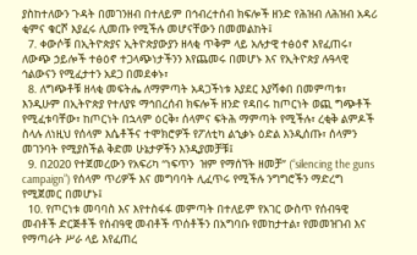ያስከተለውን ጉዳት በመገንዘብ በተለይም በኅብረተሰብ ክፍሎች ዘንድ የሕዝብ ለሕዝብ አዳሪ ቂምና ቁርሾ እያፈሩ ሊመጡ የሚችሉ መሆናቸውን በመመልከት፤
  7. ቀውሶቹ በኢትዮጵያና ኢትዮጵያውያን ዘላቂ ጥቅም ላይ አሉታዊ ተፅዕኖ እየፈጠሩ፣ ለውጭ ኃይሎች ተፅዕኖ ተጋላጭነታችንን እየጨመሩ በመሆኑ እና የኢትዮጵያ ሉዓላዊ ኅልውናን የሚፈታተን አደጋ በመደቀኑ፣
  8. ለግጭቶቹ ዘላቂ መፍትሔ ለማምጣት አዳጋችነቱ እያደር እያሻቀበ በመምጣቱ፣ እንዲሁም በኢትዮጵያ የተለያዩ ማኅበረሰብ ክፍሎች ዘንድ የዳበሩ ከጦርነት ወጪ ግጭቶች የሚፈቱባቸው፣ ከጦርነት በኋላም ዕርቅ፣ ሰላምና ፍትሕ ማምጣት የሚችሉ፣ ረቂቅ ልምዶች ስላሉ ለነዚህ የሰላም እሴቶችና ተሞክሮዎች የፖለቲካ ልኂቃኑ ዕድል እንዲሰጡ፣ ሰላምን መገንባት የሚያስችል ቅድመ ሁኔታዎችን እንዲያመቻቹ፤
  9. በ2020 የተጀመረውን የአፍሪካ “ነፍጥን  ዝም የማሰኘት ዘመቻ” (“silencing the guns campaign”) የሰላም ጥሪዎች እና መግባባት ሊፈጥሩ የሚችሉ ንግግሮችን ማድረግ የሚጀመር በመሆኑ፤
  10. የጦርነቱ መባባስ እና እየተስፋፋ መምጣት በተለይም የአገር ውስጥ የሰብዓዊ መብቶች ድርጅቶች የሰብዓዊ መብቶች ጥሰቶችን በአግባቡ የመከታተል፣ የመመዝገብ እና የማጣራት ሥራ ላይ እየፈጠረ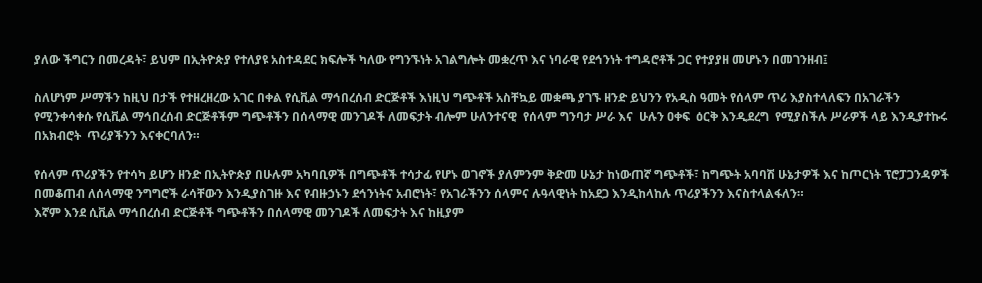ያለው ችግርን በመረዳት፣ ይህም በኢትዮጵያ የተለያዩ አስተዳደር ክፍሎች ካለው የግንኙነት አገልግሎት መቋረጥ እና ነባራዊ የደኅንነት ተግዳሮቶች ጋር የተያያዘ መሆኑን በመገንዘብ፤

ስለሆነም ሥማችን ከዚህ በታች የተዘረዘረው አገር በቀል የሲቪል ማኅበረሰብ ድርጅቶች እነዚህ ግጭቶች አስቸኳይ መቋጫ ያገኙ ዘንድ ይህንን የአዲስ ዓመት የሰላም ጥሪ እያስተላለፍን በአገራችን የሚንቀሳቀሱ የሲቪል ማኅበረሰብ ድርጅቶችም ግጭቶችን በሰላማዊ መንገዶች ለመፍታት ብሎም ሁለንተናዊ  የሰላም ግንባታ ሥራ እና  ሁሉን ዐቀፍ  ዕርቅ እንዲደረግ  የሚያስችሉ ሥራዎች ላይ እንዲያተኩሩ በአክብሮት  ጥሪያችንን እናቀርባለን።

የሰላም ጥሪያችን የተሳካ ይሆን ዘንድ በኢትዮጵያ በሁሉም አካባቢዎች በግጭቶች ተሳታፊ የሆኑ ወገኖች ያለምንም ቅድመ ሁኔታ ከነውጠኛ ግጭቶች፣ ከግጭት አባባሽ ሁኔታዎች እና ከጦርነት ፕሮፓጋንዳዎች በመቆጠብ ለሰላማዊ ንግግሮች ራሳቸውን እንዲያስገዙ እና የብዙኃኑን ደኅንነትና አብሮነት፣ የአገራችንን ሰላምና ሉዓላዊነት ከአደጋ እንዲከላከሉ ጥሪያችንን እናስተላልፋለን።
እኛም እንደ ሲቪል ማኅበረሰብ ድርጅቶች ግጭቶችን በሰላማዊ መንገዶች ለመፍታት እና ከዚያም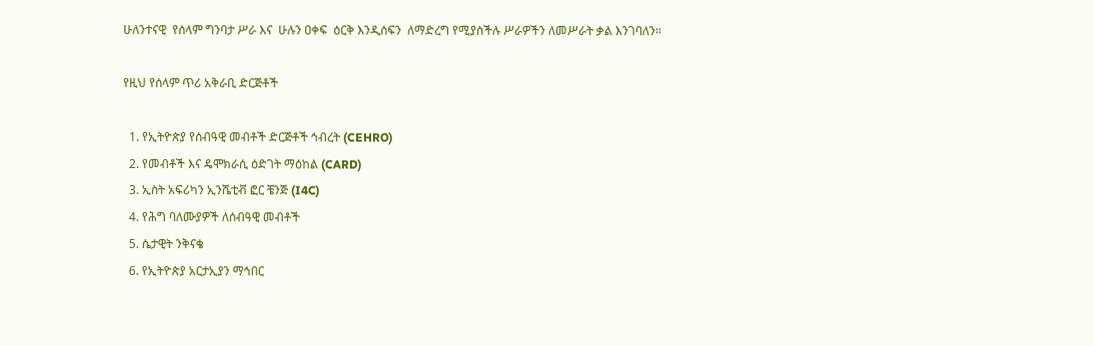ሁለንተናዊ  የሰላም ግንባታ ሥራ እና  ሁሉን ዐቀፍ  ዕርቅ እንዲሰፍን  ለማድረግ የሚያስችሉ ሥራዎችን ለመሥራት ቃል እንገባለን።

የዚህ የሰላም ጥሪ አቅራቢ ድርጅቶች

  1. የኢትዮጵያ የሰብዓዊ መብቶች ድርጅቶች ኅብረት (CEHRO)
  2. የመብቶች እና ዴሞክራሲ ዕድገት ማዕከል (CARD)
  3. ኢስት አፍሪካን ኢንሼቲቭ ፎር ቼንጅ (I4C)
  4. የሕግ ባለሙያዎች ለሰብዓዊ መብቶች
  5. ሴታዊት ንቅናቄ
  6. የኢትዮጵያ አርታኢያን ማኅበር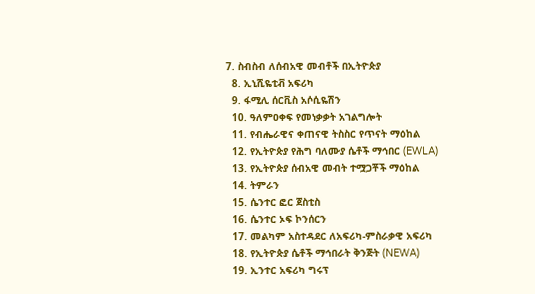7. ስብስብ ለሰብአዊ መብቶች በኢትዮጵያ
  8. ኢኒሺዬቲቭ አፍሪካ
  9. ፋሚሊ ሰርቪስ አሶሲዬሽን
  10. ዓለምዐቀፍ የመነቃቃት አገልግሎት
  11. የብሔራዊና ቀጠናዊ ትስስር የጥናት ማዕከል
  12. የኢትዮጵያ የሕግ ባለሙያ ሴቶች ማኅበር (EWLA)
  13. የኢትዮጵያ ሰብአዊ መብት ተሟጋቾች ማዕከል
  14. ትምራን
  15. ሴንተር ፎር ጀስቲስ
  16. ሴንተር ኦፍ ኮንሰርን
  17. መልካም አስተዳደር ለአፍሪካ-ምስራቃዊ አፍሪካ
  18. የኢትዮጵያ ሴቶች ማኅበራት ቅንጅት (NEWA)
  19. ኢንተር አፍሪካ ግሩፕ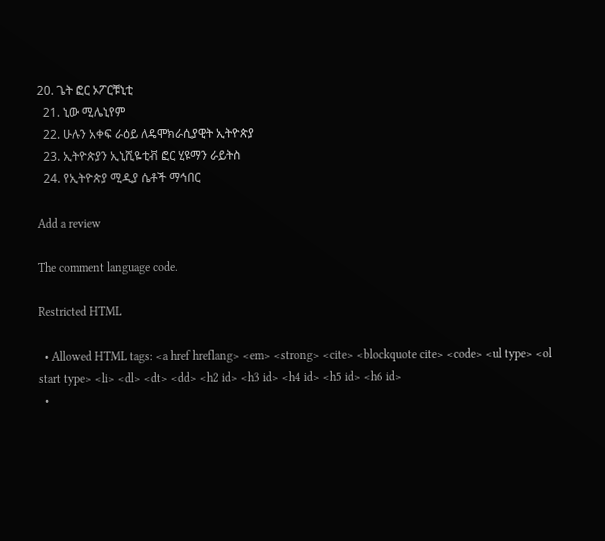20. ጌት ፎር ኦፖርቹኒቲ
  21. ኒው ሚሌኒየም
  22. ሁሉን አቀፍ ራዕይ ለዴሞክራሲያዊት ኢትዮጵያ
  23. ኢትዮጵያን ኢኒሺዬቲቭ ፎር ሂዩማን ራይትስ
  24. የኢትዮጵያ ሚዲያ ሴቶች ማኅበር

Add a review

The comment language code.

Restricted HTML

  • Allowed HTML tags: <a href hreflang> <em> <strong> <cite> <blockquote cite> <code> <ul type> <ol start type> <li> <dl> <dt> <dd> <h2 id> <h3 id> <h4 id> <h5 id> <h6 id>
  •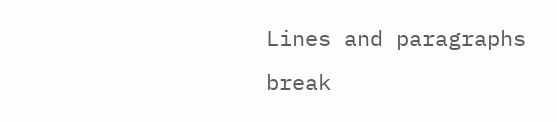Lines and paragraphs break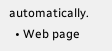automatically.
  • Web page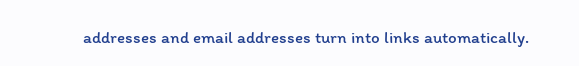addresses and email addresses turn into links automatically.